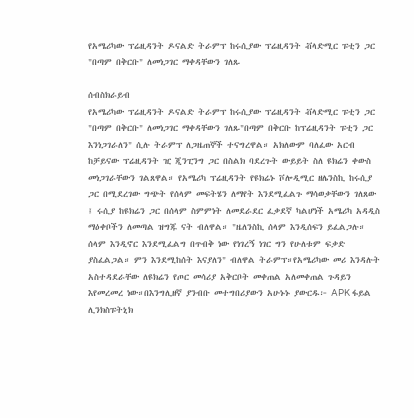የአሜሪካው ፕሬዚዳንት ዶናልድ ትራምፕ ከሩሲያው ፕሬዚዳንት ቭላድሚር ፑቲን ጋር "በጣም በቅርቡ" ለመነጋገር ማቀዳቸውን ገለጹ

ሰብስክራይብ
የአሜሪካው ፕሬዚዳንት ዶናልድ ትራምፕ ከሩሲያው ፕሬዚዳንት ቭላድሚር ፑቲን ጋር "በጣም በቅርቡ" ለመነጋገር ማቀዳቸውን ገለጹ"በጣም በቅርቡ ከፕሬዚዳንት ፑቲን ጋር እንነጋገራለን" ሲሉ ትራምፕ ለጋዜጠኞች ተናግረዋል። አክለውም ባለፈው አርብ ከቻይናው ፕሬዚዳንት ዢ ጂንፒንግ ጋር በስልክ ባደረጉት ውይይት ስለ ዩክሬን ቀውስ መነጋገራቸውን ገልጸዋል። የአሜሪካ ፕሬዚዳንት የዩክሬኑ ቮሎዲሚር ዘሌንስኪ ከሩሲያ ጋር በሚደረገው ግጭት የሰላም መፍትሄን ለማየት እንደሚፈልጉ ማሳወቃቸውን ገለጸው ፤ ሩሲያ ከዩክሬን ጋር በሰላም ስምምነት ለመደራደር ፈቃደኛ ካልሆነች አሜሪካ አዳዲስ ማዕቀቦችን ለመጣል ዝግጁ ናት ብለዋል። "ዜለንስኪ ሰላም እንዲሰፍን ይፈልጋሉ። ሰላም እንዲኖር እንደሚፈልግ በጥብቅ ነው የነገረኝ ነገር ግን የሁለቱም ፍቃድ ያስፈልጋል። ምን እንደሚከሰት እናያለን" ብለዋል ትራምፕ።የአሜሪካው መሪ እንዳሉት አስተዳደራቸው ለዩክሬን የጦር መሳሪያ አቅርቦት መቀጠል አለመቀጠል ጉዳይን እየመረመረ ነው።በእንግሊዘኛ ያንብቡ መተግበሪያውን አሁኑኑ ያውርዱ፦ APK ፋይል ሊንክስፑትኒክ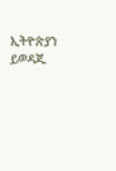ኢትዮጵያን ይወዳጁ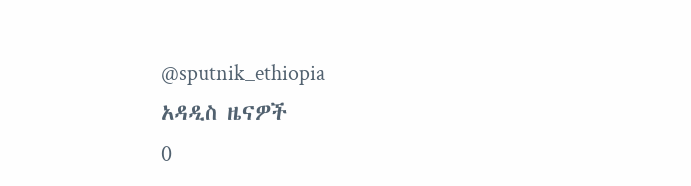@sputnik_ethiopia
አዳዲስ ዜናዎች
0